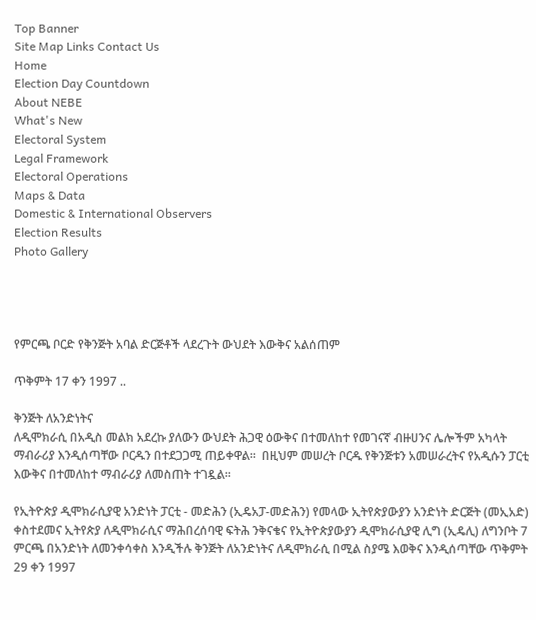Top Banner
Site Map Links Contact Us
Home
Election Day Countdown
About NEBE
What's New
Electoral System
Legal Framework
Electoral Operations
Maps & Data
Domestic & International Observers
Election Results
Photo Gallery




የምርጫ ቦርድ የቅንጅት አባል ድርጅቶች ላደረጉት ውህደት እውቅና አልሰጠም

ጥቅምት 17 ቀን 1997 ..

ቅንጅት ለአንድነትና
ለዲሞክራሲ በአዲስ መልክ አደረኩ ያለውን ውህደት ሕጋዊ ዕውቅና በተመለከተ የመገናኛ ብዙሀንና ሌሎችም አካላት ማብራሪያ እንዲሰጣቸው ቦርዱን በተደጋጋሚ ጠይቀዋል፡፡  በዚህም መሠረት ቦርዱ የቅንጅቱን አመሠራረትና የአዲሱን ፓርቲ እውቅና በተመለከተ ማብራሪያ ለመስጠት ተገዷል፡፡

የኢትዮጵያ ዲሞክራሲያዊ አንድነት ፓርቲ - መድሕን (ኢዴአፓ-መድሕን) የመላው ኢትየጵያውያን አንድነት ድርጅት (መኢአድ) ቀስተደመና ኢትየጵያ ለዲሞክራሲና ማሕበረሰባዊ ፍትሕ ንቅናቄና የኢትዮጵያውያን ዲሞክራሲያዊ ሊግ (ኢዴሊ) ለግንቦት 7 ምርጫ በአንድነት ለመንቀሳቀስ እንዲችሉ ቅንጅት ለአንድነትና ለዲሞክራሲ በሚል ስያሜ እወቅና እንዲሰጣቸው ጥቅምት 29 ቀን 1997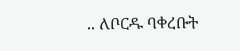.. ለቦርዱ ባቀረቡት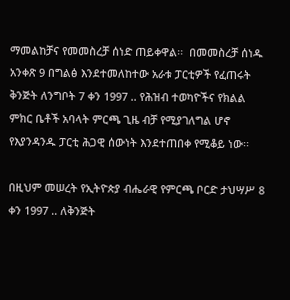ማመልከቻና የመመስረቻ ሰነድ ጠይቀዋል፡፡  በመመስረቻ ሰነዱ አንቀጽ 9 በግልፅ እንደተመለከተው አራቱ ፓርቲዎች የፈጠሩት ቅንጅት ለንግቦት 7 ቀን 1997 .. የሕዝብ ተወካዮችና የክልል ምክር ቤቶች አባላት ምርጫ ጊዜ ብቻ የሚያገለግል ሆኖ የእያንዳንዱ ፓርቲ ሕጋዊ ሰውነት እንደተጠበቀ የሚቆይ ነው፡፡

በዚህም መሠረት የኢትዮጵያ ብሔራዊ የምርጫ ቦርድ ታህሣሥ 8 ቀን 1997 .. ለቅንጅት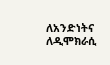ለአንድነትና ለዲሞክራሲ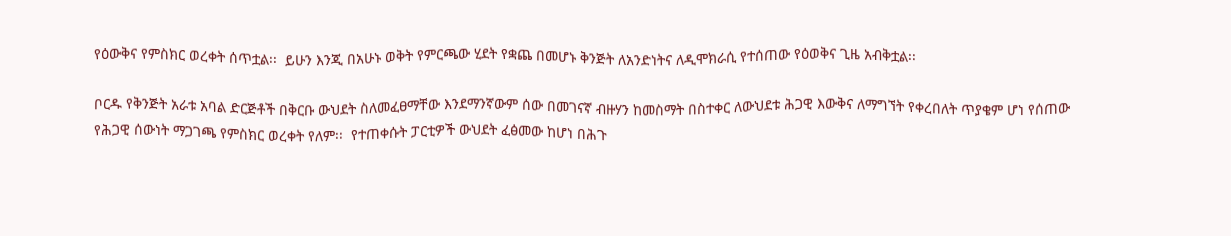የዕውቅና የምስክር ወረቀት ሰጥቷል፡፡  ይሁን እንጂ በአሁኑ ወቅት የምርጫው ሂደት የቋጨ በመሆኑ ቅንጅት ለአንድነትና ለዲሞክራሲ የተሰጠው የዕወቅና ጊዜ አብቅቷል፡፡

ቦርዱ የቅንጅት አራቱ አባል ድርጅቶች በቅርቡ ውህደት ስለመፈፀማቸው እንደማንኛውም ሰው በመገናኛ ብዙሃን ከመስማት በስተቀር ለውህደቱ ሕጋዊ እውቅና ለማግኘት የቀረበለት ጥያቄም ሆነ የሰጠው የሕጋዊ ሰውነት ማጋገጫ የምስክር ወረቀት የለም፡፡  የተጠቀሱት ፓርቲዎች ውህደት ፈፅመው ከሆነ በሕጉ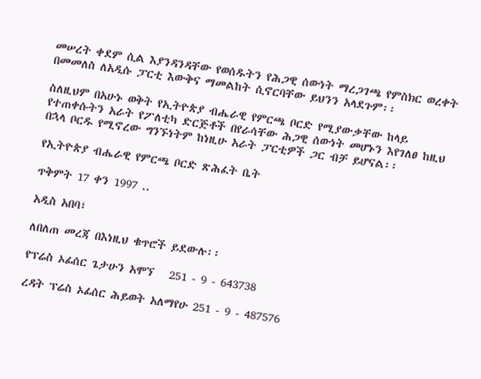መሠረት ቀደም ሲል እያንዳንዳቸው የወሰዱትን የሕጋዊ ሰውነት ማረጋገጫ የምስክር ወረቀት በመመለስ ለአዲሱ ፓርቲ እውቅና ማመልከት ሲኖርባቸው ይህንን አላደጉም፡፡

ስለዚህም በአሁኑ ወቅት የኢትዮጵያ ብሔራዊ የምርጫ ቦርድ የሚያውቃቸው ከላይ የተጠቀሱትን አራት የፖለቲካ ድርጅቶች በየራሳቸው ሕጋዊ ሰውነት መሆኑን እየገለፀ ከዚህ በኋላ ቦርዱ የሚኖረው ግንኙነትም ከነዚሁ አራት ፓርቲዎች ጋር ብቻ ይሆናል፡፡

የኢትዮጵያ ብሔራዊ የምርጫ ቦርድ ጽሕፈት ቤት

ጥቅምት 17 ቀን 1997 ..

አዲስ አበባ፣

ለበለጠ መረጃ በእነዚህ ቁጥሮች ይደውሉ፡፡

የፕሬስ ኦፊሰር ጌታሁን አሞኘ   251 - 9 - 643738

ረዳት ፕሬስ ኦፊሰር ሕይወት አለማየሁ 251 - 9 - 487576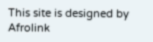This site is designed by Afrolink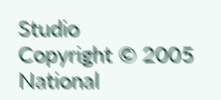Studio
Copyright © 2005 National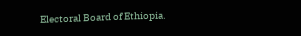Electoral Board of Ethiopia.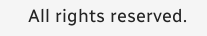All rights reserved.